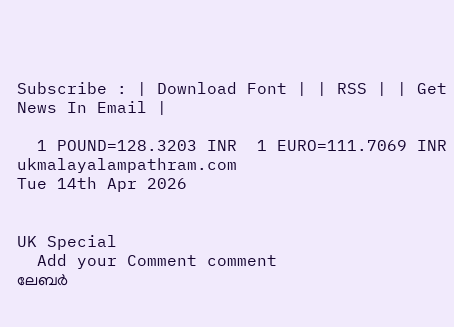Subscribe : | Download Font | | RSS | | Get News In Email |

  1 POUND=128.3203 INR  1 EURO=111.7069 INR
ukmalayalampathram.com
Tue 14th Apr 2026


UK Special
  Add your Comment comment
ലേബര്‍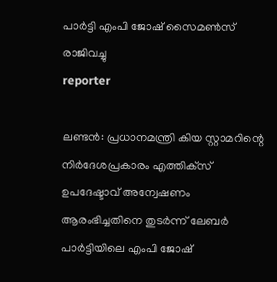പാര്‍ട്ടി എംപി ജോഷ് സൈമണ്‍സ് രാജിവച്ചു
reporter

ലണ്ടന്‍: പ്രധാനമന്ത്രി കിയ സ്റ്റാമറിന്റെ നിര്‍ദേശപ്രകാരം എത്തിക്‌സ് ഉപദേഷ്ടാവ് അന്വേഷണം ആരംഭിച്ചതിനെ തുടര്‍ന്ന് ലേബര്‍ പാര്‍ട്ടിയിലെ എംപി ജോഷ്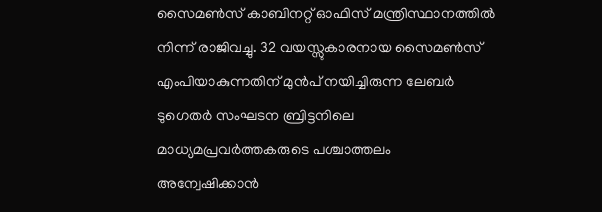സൈമണ്‍സ് കാബിനറ്റ് ഓഫിസ് മന്ത്രിസ്ഥാനത്തില്‍ നിന്ന് രാജിവച്ചു. 32 വയസ്സുകാരനായ സൈമണ്‍സ് എംപിയാകുന്നതിന് മുന്‍പ് നയിച്ചിരുന്ന ലേബര്‍ ടുഗെതര്‍ സംഘടന ബ്രിട്ടനിലെ മാധ്യമപ്രവര്‍ത്തകരുടെ പശ്ചാത്തലം അന്വേഷിക്കാന്‍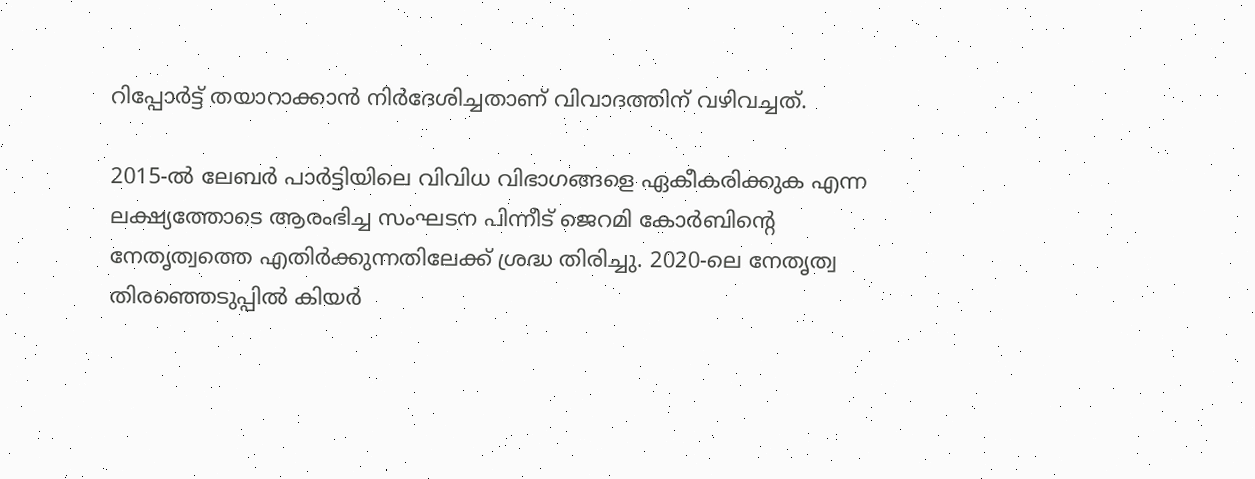റിപ്പോര്‍ട്ട് തയാറാക്കാന്‍ നിര്‍ദേശിച്ചതാണ് വിവാദത്തിന് വഴിവച്ചത്.

2015-ല്‍ ലേബര്‍ പാര്‍ട്ടിയിലെ വിവിധ വിഭാഗങ്ങളെ ഏകീകരിക്കുക എന്ന ലക്ഷ്യത്തോടെ ആരംഭിച്ച സംഘടന പിന്നീട് ജെറമി കോര്‍ബിന്റെ നേതൃത്വത്തെ എതിര്‍ക്കുന്നതിലേക്ക് ശ്രദ്ധ തിരിച്ചു. 2020-ലെ നേതൃത്വ തിരഞ്ഞെടുപ്പില്‍ കിയര്‍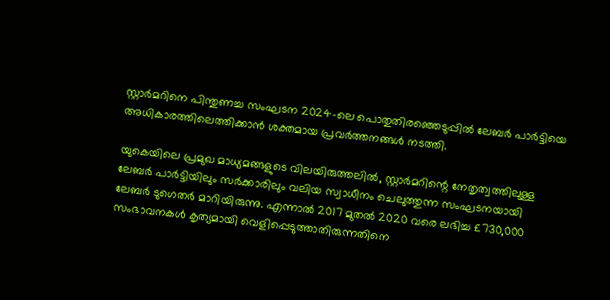സ്റ്റാര്‍മറിനെ പിന്തുണച്ച സംഘടന 2024-ലെ പൊതുതിരഞ്ഞെടുപ്പില്‍ ലേബര്‍ പാര്‍ട്ടിയെ അധികാരത്തിലെത്തിക്കാന്‍ ശക്തമായ പ്രവര്‍ത്തനങ്ങള്‍ നടത്തി.

യുകെയിലെ പ്രമുഖ മാധ്യമങ്ങളുടെ വിലയിരുത്തലില്‍, സ്റ്റാര്‍മറിന്റെ നേതൃത്വത്തിലുള്ള ലേബര്‍ പാര്‍ട്ടിയിലും സര്‍ക്കാരിലും വലിയ സ്വാധീനം ചെലുത്തുന്ന സംഘടനയായി ലേബര്‍ ടുഗെതര്‍ മാറിയിരുന്നു. എന്നാല്‍ 2017 മുതല്‍ 2020 വരെ ലഭിച്ച £730,000 സംഭാവനകള്‍ കൃത്യമായി വെളിപ്പെടുത്താതിരുന്നതിനെ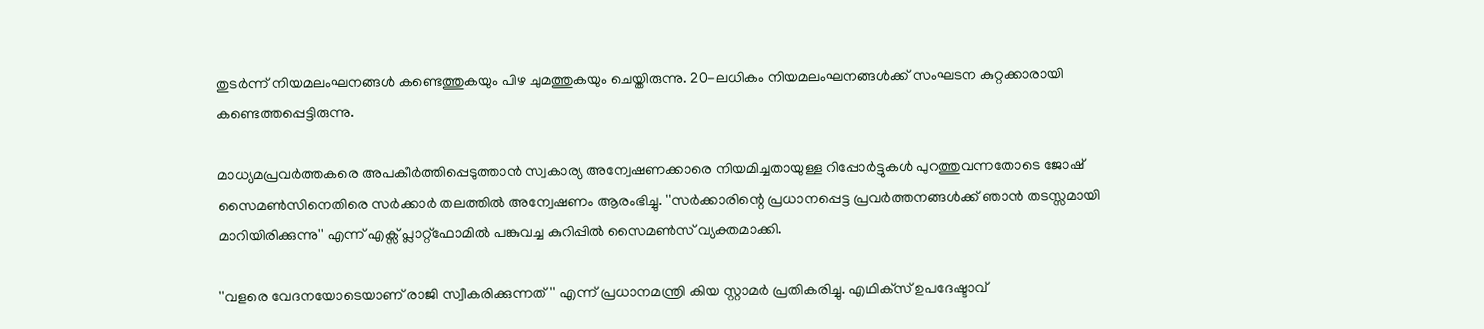തുടര്‍ന്ന് നിയമലംഘനങ്ങള്‍ കണ്ടെത്തുകയും പിഴ ചുമത്തുകയും ചെയ്തിരുന്നു. 20-ലധികം നിയമലംഘനങ്ങള്‍ക്ക് സംഘടന കുറ്റക്കാരായി കണ്ടെത്തപ്പെട്ടിരുന്നു.

മാധ്യമപ്രവര്‍ത്തകരെ അപകീര്‍ത്തിപ്പെടുത്താന്‍ സ്വകാര്യ അന്വേഷണക്കാരെ നിയമിച്ചതായുള്ള റിപ്പോര്‍ട്ടുകള്‍ പുറത്തുവന്നതോടെ ജോഷ് സൈമണ്‍സിനെതിരെ സര്‍ക്കാര്‍ തലത്തില്‍ അന്വേഷണം ആരംഭിച്ചു. ''സര്‍ക്കാരിന്റെ പ്രധാനപ്പെട്ട പ്രവര്‍ത്തനങ്ങള്‍ക്ക് ഞാന്‍ തടസ്സമായി മാറിയിരിക്കുന്നു'' എന്ന് എക്സ് പ്ലാറ്റ്ഫോമില്‍ പങ്കുവച്ച കുറിപ്പില്‍ സൈമണ്‍സ് വ്യക്തമാക്കി.

''വളരെ വേദനയോടെയാണ് രാജി സ്വീകരിക്കുന്നത്'' എന്ന് പ്രധാനമന്ത്രി കിയ സ്റ്റാമര്‍ പ്രതികരിച്ചു. എഥിക്‌സ് ഉപദേഷ്ടാവ്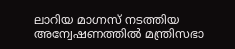ലാറിയ മാഗ്നസ് നടത്തിയ അന്വേഷണത്തില്‍ മന്ത്രിസഭാ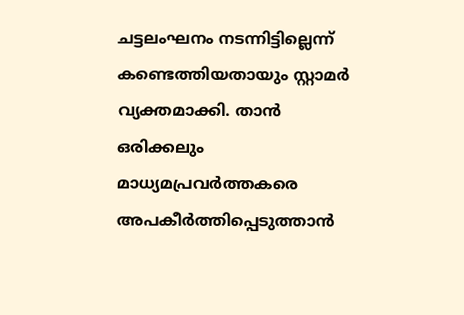ചട്ടലംഘനം നടന്നിട്ടില്ലെന്ന് കണ്ടെത്തിയതായും സ്റ്റാമര്‍ വ്യക്തമാക്കി. താന്‍ ഒരിക്കലും മാധ്യമപ്രവര്‍ത്തകരെ അപകീര്‍ത്തിപ്പെടുത്താന്‍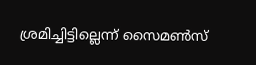ശ്രമിച്ചിട്ടില്ലെന്ന് സൈമണ്‍സ്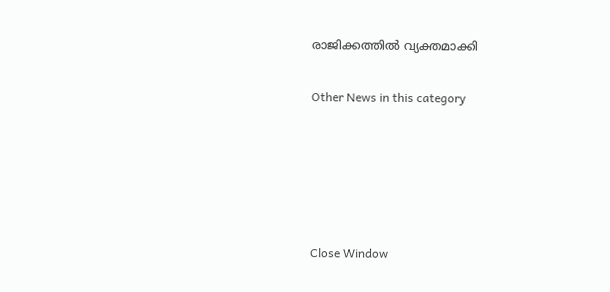രാജിക്കത്തില്‍ വ്യക്തമാക്കി


Other News in this category








Close Window